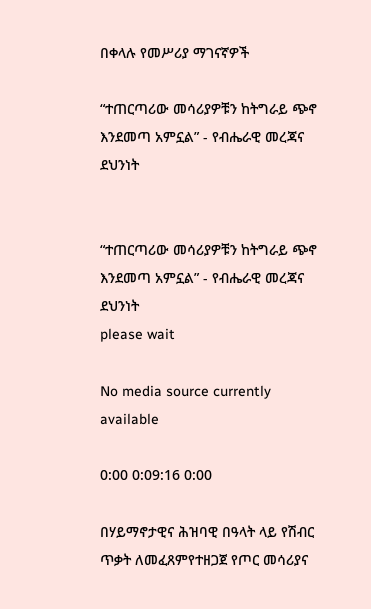በቀላሉ የመሥሪያ ማገናኛዎች

“ተጠርጣሪው መሳሪያዎቹን ከትግራይ ጭኖ እንደመጣ አምኗል” - የብሔራዊ መረጃና ደህንነት


“ተጠርጣሪው መሳሪያዎቹን ከትግራይ ጭኖ እንደመጣ አምኗል” - የብሔራዊ መረጃና ደህንነት
please wait

No media source currently available

0:00 0:09:16 0:00

በሃይማኖታዊና ሕዝባዊ በዓላት ላይ የሽብር ጥቃት ለመፈጸምየተዘጋጀ የጦር መሳሪያና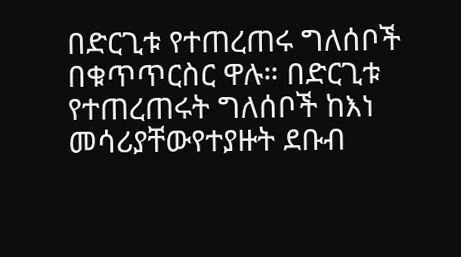በድርጊቱ የተጠረጠሩ ግለሰቦች በቁጥጥርስር ዋሉ። በድርጊቱ የተጠረጠሩት ግለሰቦች ከእነ መሳሪያቸውየተያዙት ደቡብ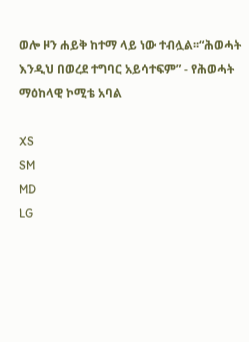ወሎ ዞን ሐይቅ ከተማ ላይ ነው ተብሏል፡፡“ሕወሓት እንዲህ በወረደ ተግባር አይሳተፍም” - የሕወሓት ማዕከላዊ ኮሚቴ አባል

XS
SM
MD
LG